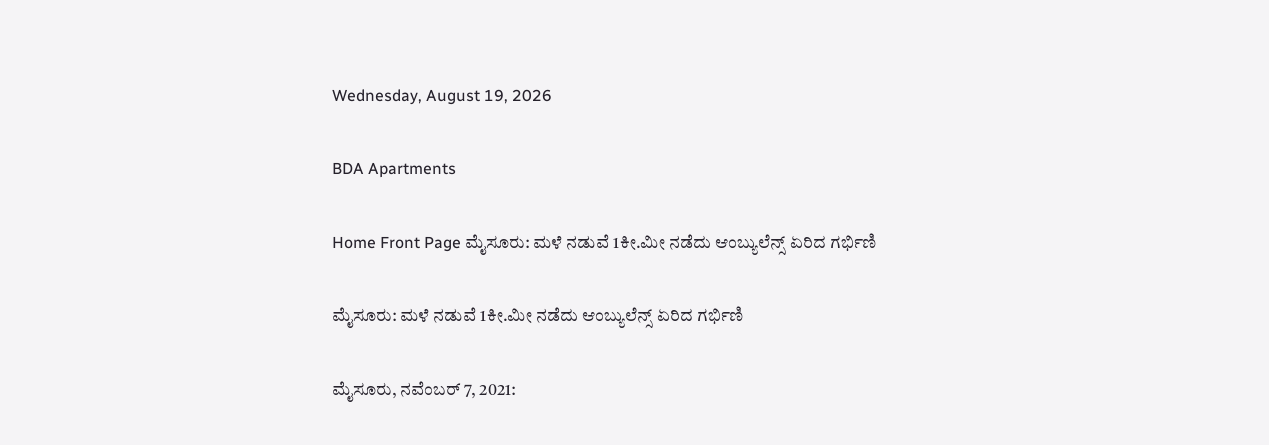Wednesday, August 19, 2026

BDA Apartments

Home Front Page ಮೈಸೂರು: ಮಳೆ ನಡುವೆ 1ಕೀ.ಮೀ ನಡೆದು ಆಂಬ್ಯುಲೆನ್ಸ್ ಏರಿದ ಗರ್ಭಿಣಿ

ಮೈಸೂರು: ಮಳೆ ನಡುವೆ 1ಕೀ.ಮೀ ನಡೆದು ಆಂಬ್ಯುಲೆನ್ಸ್ ಏರಿದ ಗರ್ಭಿಣಿ

ಮೈಸೂರು, ನವೆಂಬರ್ 7, 2021: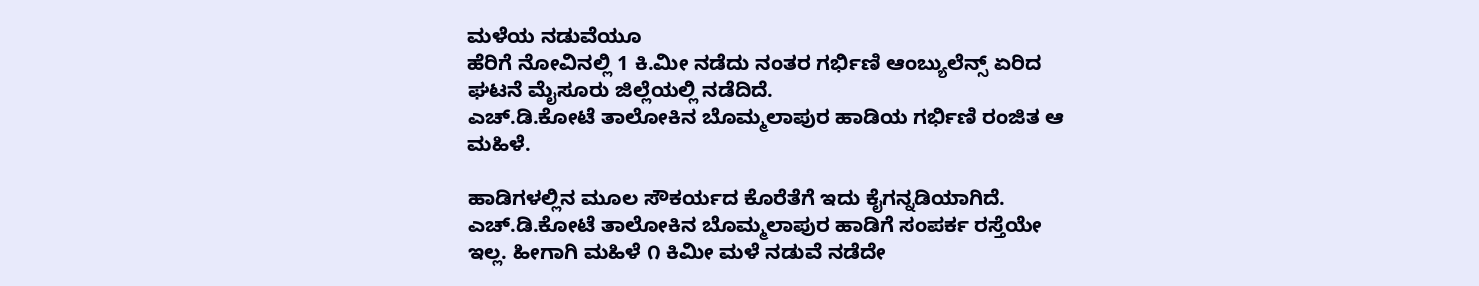ಮಳೆಯ ನಡುವೆಯೂ
ಹೆರಿಗೆ ನೋವಿನಲ್ಲಿ 1 ಕಿ‌.ಮೀ ನಡೆದು ನಂತರ ಗರ್ಭಿಣಿ ಆಂಬ್ಯುಲೆನ್ಸ್ ಏರಿದ ಘಟನೆ ಮೈಸೂರು ಜಿಲ್ಲೆಯಲ್ಲಿ ನಡೆದಿದೆ.
ಎಚ್.ಡಿ.ಕೋಟೆ ತಾಲೋಕಿನ ಬೊಮ್ಮಲಾಪುರ ಹಾಡಿಯ ಗರ್ಭಿಣಿ ರಂಜಿತ ಆ ಮಹಿಳೆ.

ಹಾಡಿಗಳಲ್ಲಿನ ಮೂಲ ಸೌಕರ್ಯದ ಕೊರೆತೆಗೆ ಇದು ಕೈಗನ್ನಡಿಯಾಗಿದೆ. ಎಚ್.ಡಿ.ಕೋಟೆ ತಾಲೋಕಿನ ಬೊಮ್ಮಲಾಪುರ ಹಾಡಿಗೆ ಸಂಪರ್ಕ ರಸ್ತೆಯೇ ಇಲ್ಲ. ಹೀಗಾಗಿ ಮಹಿಳೆ ೧ ಕಿಮೀ ಮಳೆ ನಡುವೆ ನಡೆದೇ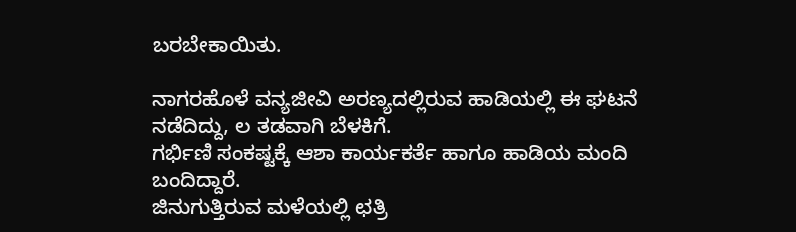ಬರಬೇಕಾಯಿತು.

ನಾಗರಹೊಳೆ ವನ್ಯಜೀವಿ ಅರಣ್ಯದಲ್ಲಿರುವ ಹಾಡಿಯಲ್ಲಿ ಈ ಘಟನೆ ನಡೆದಿದ್ದು, ಲ ತಡವಾಗಿ ಬೆಳಕಿಗೆ.
ಗರ್ಭಿಣಿ ಸಂಕಷ್ಟಕ್ಕೆ ಆಶಾ ಕಾರ್ಯಕರ್ತೆ ಹಾಗೂ ಹಾಡಿಯ ಮಂದಿ ಬಂದಿದ್ದಾರೆ.
ಜಿನುಗುತ್ತಿರುವ ಮಳೆಯಲ್ಲಿ ಛತ್ರಿ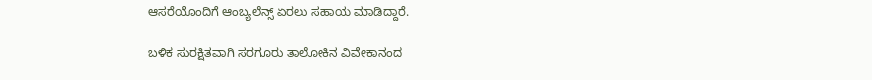ಆಸರೆಯೊಂದಿಗೆ ಆಂಬ್ಯಲೆನ್ಸ್ ಏರಲು ಸಹಾಯ ಮಾಡಿದ್ದಾರೆ.

ಬಳಿಕ ಸುರಕ್ಷಿತವಾಗಿ ಸರಗೂರು ತಾಲೋಕಿನ ವಿವೇಕಾನಂದ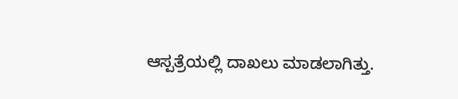ಆಸ್ಪತ್ರೆಯಲ್ಲಿ ದಾಖಲು‌ ಮಾಡಲಾಗಿತ್ತು.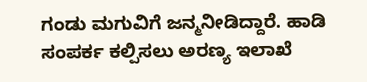ಗಂಡು ಮಗುವಿಗೆ ಜನ್ಮನೀಡಿದ್ದಾರೆ‌. ಹಾಡಿ ಸಂಪರ್ಕ ಕಲ್ಪಿಸಲು ಅರಣ್ಯ ಇಲಾಖೆ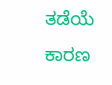ತಡೆಯೆ ಕಾರಣ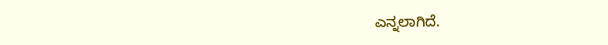ಎನ್ನಲಾಗಿದೆ.